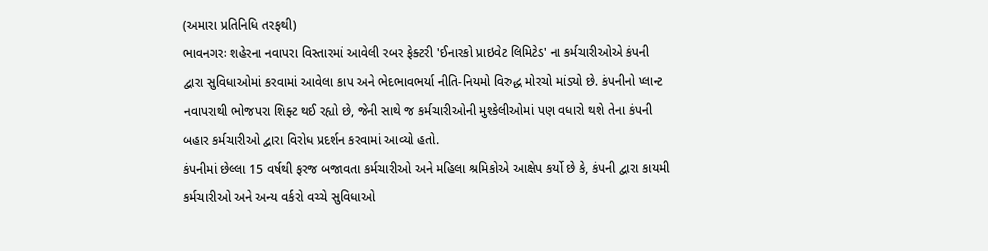(અમારા પ્રતિનિધિ તરફથી)
ભાવનગરઃ શહેરના નવાપરા વિસ્તારમાં આવેલી રબર ફેક્ટરી 'ઈનારકો પ્રાઇવેટ લિમિટેડ' ના કર્મચારીઓએ કંપની દ્વારા સુવિધાઓમાં કરવામાં આવેલા કાપ અને ભેદભાવભર્યા નીતિ-નિયમો વિરુદ્ધ મોરચો માંડ્યો છે. કંપનીનો પ્લાન્ટ નવાપરાથી ભોજપરા શિફ્ટ થઈ રહ્યો છે, જેની સાથે જ કર્મચારીઓની મુશ્કેલીઓમાં પણ વધારો થશે તેના કંપની બહાર કર્મચારીઓ દ્વારા વિરોધ પ્રદર્શન કરવામાં આવ્યો હતો.
કંપનીમાં છેલ્લા 15 વર્ષથી ફરજ બજાવતા કર્મચારીઓ અને મહિલા શ્રમિકોએ આક્ષેપ કર્યો છે કે, કંપની દ્વારા કાયમી કર્મચારીઓ અને અન્ય વર્કરો વચ્ચે સુવિધાઓ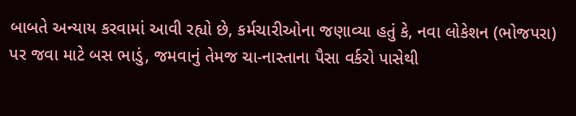બાબતે અન્યાય કરવામાં આવી રહ્યો છે, કર્મચારીઓના જણાવ્યા હતું કે, નવા લોકેશન (ભોજપરા) પર જવા માટે બસ ભાડું, જમવાનું તેમજ ચા-નાસ્તાના પૈસા વર્કરો પાસેથી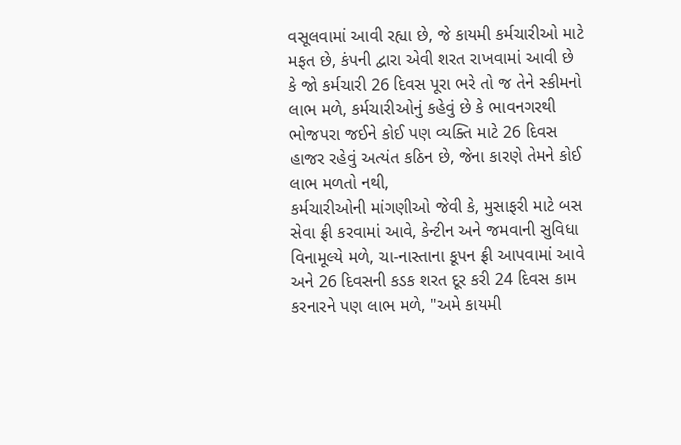વસૂલવામાં આવી રહ્યા છે, જે કાયમી કર્મચારીઓ માટે મફત છે, કંપની દ્વારા એવી શરત રાખવામાં આવી છે કે જો કર્મચારી 26 દિવસ પૂરા ભરે તો જ તેને સ્કીમનો લાભ મળે, કર્મચારીઓનું કહેવું છે કે ભાવનગરથી ભોજપરા જઈને કોઈ પણ વ્યક્તિ માટે 26 દિવસ હાજર રહેવું અત્યંત કઠિન છે, જેના કારણે તેમને કોઈ લાભ મળતો નથી,
કર્મચારીઓની માંગણીઓ જેવી કે, મુસાફરી માટે બસ સેવા ફ્રી કરવામાં આવે, કેન્ટીન અને જમવાની સુવિધા વિનામૂલ્યે મળે, ચા-નાસ્તાના કૂપન ફ્રી આપવામાં આવે અને 26 દિવસની કડક શરત દૂર કરી 24 દિવસ કામ કરનારને પણ લાભ મળે, "અમે કાયમી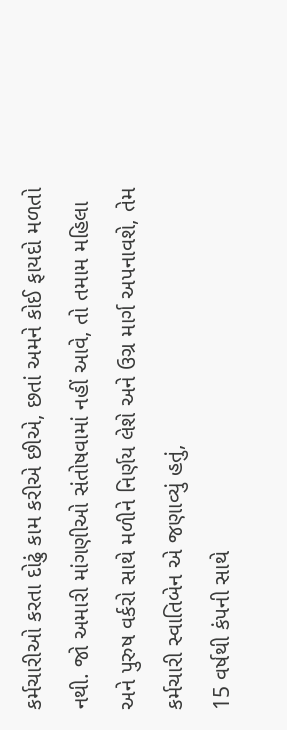કર્મચારીઓ કરતા દોઢું કામ કરીએ છીએ, છતાં અમને કોઈ ફાયદો મળતો નથી. જો અમારી માંગણીઓ સંતોષવામાં નહીં આવે, તો તમામ મહિલા અને પુરુષ વર્કરો સાથે મળીને નિર્ણય લેશે અને ઉગ્ર માર્ગ અપનાવશે, તેમ કર્મચારી સ્વાતિબેન એ જણાવ્યું હતું,
15 વર્ષથી કંપની સાથે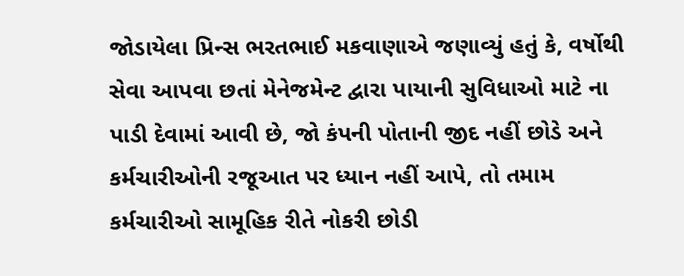જોડાયેલા પ્રિન્સ ભરતભાઈ મકવાણાએ જણાવ્યું હતું કે, વર્ષોથી સેવા આપવા છતાં મેનેજમેન્ટ દ્વારા પાયાની સુવિધાઓ માટે ના પાડી દેવામાં આવી છે, જો કંપની પોતાની જીદ નહીં છોડે અને કર્મચારીઓની રજૂઆત પર ધ્યાન નહીં આપે, તો તમામ કર્મચારીઓ સામૂહિક રીતે નોકરી છોડી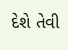દેશે તેવી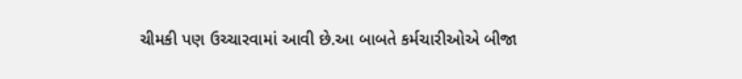ચીમકી પણ ઉચ્ચારવામાં આવી છે.આ બાબતે કર્મચારીઓએ બીજા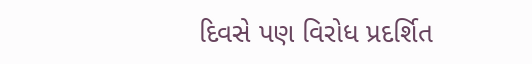દિવસે પણ વિરોધ પ્રદર્શિત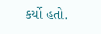કર્યો હતો.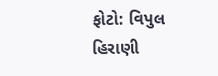ફોટો: વિપુલ હિરાણી